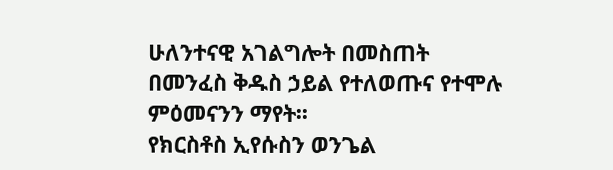ሁለንተናዊ አገልግሎት በመስጠት በመንፈስ ቅዱስ ኃይል የተለወጡና የተሞሉ ምዕመናንን ማየት፡፡
የክርስቶስ ኢየሱስን ወንጌል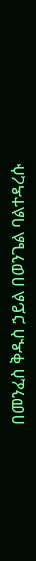በመንፈስ ቅዱስ ኃይል በወንጌል ባልተዳረሱ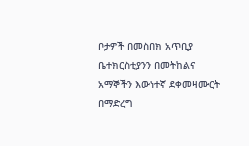ቦታዎች በመስበክ አጥቢያ ቤተክርስቲያንን በመትከልና አማኞችን እውነተኛ ደቀመዛሙርት በማድረግ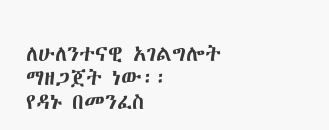ለሁለንተናዊ አገልግሎት ማዘጋጀት ነው፡፡
የዳኑ በመንፈስ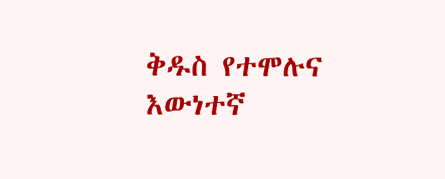ቅዱስ የተሞሉና እውነተኛ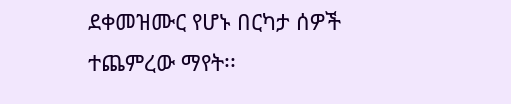ደቀመዝሙር የሆኑ በርካታ ሰዎች ተጨምረው ማየት፡፡